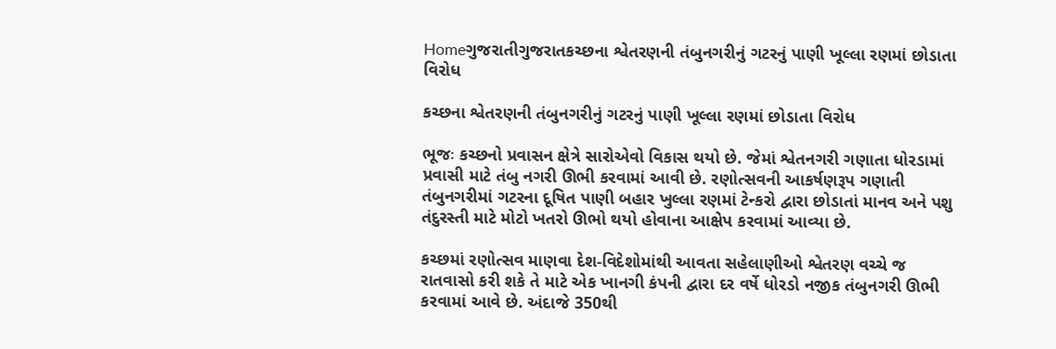Homeગુજરાતીગુજરાતકચ્છના શ્વેતરણની તંબુનગરીનું ગટરનું પાણી ખૂલ્લા રણમાં છોડાતા વિરોધ

કચ્છના શ્વેતરણની તંબુનગરીનું ગટરનું પાણી ખૂલ્લા રણમાં છોડાતા વિરોધ

ભૂજઃ કચ્છનો પ્રવાસન ક્ષેત્રે સારોએવો વિકાસ થયો છે. જેમાં શ્વેતનગરી ગણાતા ધોરડામાં પ્રવાસી માટે તંબુ નગરી ઊભી કરવામાં આવી છે. રણોત્સવની આકર્ષણરૂપ ગણાતી તંબુનગરીમાં ગટરના દૂષિત પાણી બહાર ખુલ્લા રણમાં ટેન્કરો દ્વારા છોડાતાં માનવ અને પશુ તંદુરસ્તી માટે મોટો ખતરો ઊભો થયો હોવાના આક્ષેપ કરવામાં આવ્યા છે.

કચ્છમાં રણોત્સવ માણવા દેશ-વિદેશોમાંથી આવતા સહેલાણીઓ શ્વેતરણ વચ્ચે જ રાતવાસો કરી શકે તે માટે એક ખાનગી કંપની દ્વારા દર વર્ષે ધોરડો નજીક તંબુનગરી ઊભી કરવામાં આવે છે. અંદાજે 350થી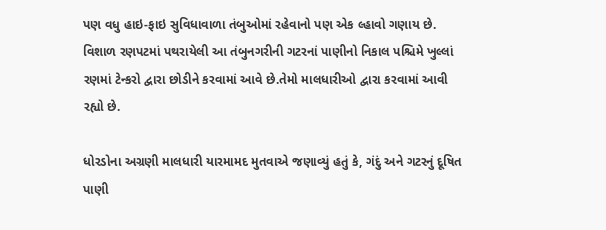પણ વધુ હાઇ-ફાઇ સુવિધાવાળા તંબુઓમાં રહેવાનો પણ એક લ્હાવો ગણાય છે. વિશાળ રણપટમાં પથરાયેલી આ તંબુનગરીની ગટરનાં પાણીનો નિકાલ પશ્ચિમે ખુલ્લાં રણમાં ટેન્કરો દ્વારા છોડીને કરવામાં આવે છે.તેમો માલધારીઓ દ્વારા કરવામાં આવી રહ્યો છે.

ધોરડોના અગ્રણી માલધારી યારમામદ મુતવાએ જણાવ્યું હતું કે, ગંદું અને ગટરનું દૂષિત પાણી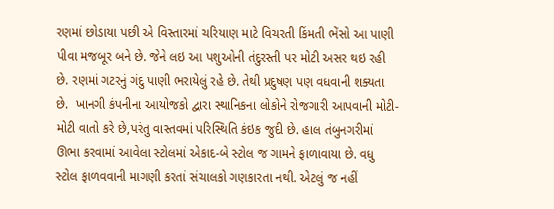રણમાં છોડાયા પછી એ વિસ્તારમાં ચરિયાણ માટે વિચરતી કિંમતી ભેંસો આ પાણી પીવા મજબૂર બને છે. જેને લઇ આ પશુઓની તંદુરસ્તી પર મોટી અસર થઇ રહી છે. રણમાં ગટરનું ગંદુ પાણી ભરાયેલું રહે છે. તેથી પ્રદુષણ પણ વધવાની શક્યતા છે.  ખાનગી કંપનીના આયોજકો દ્વારા સ્થાનિકના લોકોને રોજગારી આપવાની મોટી-મોટી વાતો કરે છે,પરંતુ વાસ્તવમાં પરિસ્થિતિ કંઇક જુદી છે. હાલ તંબુનગરીમાં ઊભા કરવામાં આવેલા સ્ટોલમાં એકાદ-બે સ્ટોલ જ ગામને ફાળાવાયા છે. વધુ સ્ટોલ ફાળવવાની માગણી કરતાં સંચાલકો ગણકારતા નથી. એટલું જ નહીં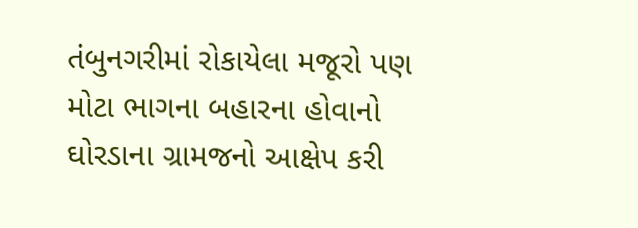તંબુનગરીમાં રોકાયેલા મજૂરો પણ મોટા ભાગના બહારના હોવાનો ઘોરડાના ગ્રામજનો આક્ષેપ કરી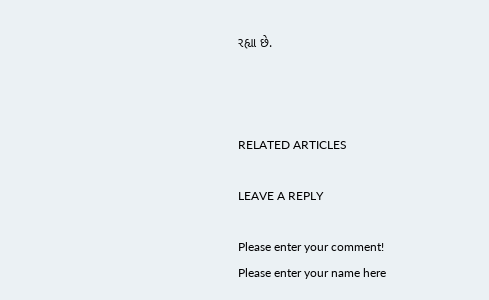રહ્યા છે.



RELATED ARTICLES

LEAVE A REPLY

Please enter your comment!
Please enter your name here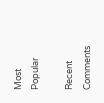Most Popular

Recent Comments